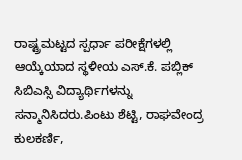ರಾಷ್ಟ್ರಮಟ್ಟದ ಸ್ಪರ್ಧಾ ಪರೀಕ್ಷೆಗಳಲ್ಲಿ ಆಯ್ಕೆಯಾದ ಸ್ಥಳೀಯ ಎಸ್.ಕೆ. ಪಬ್ಲಿಕ್ ಸಿಬಿಎಸ್ಸಿ ವಿದ್ಯಾರ್ಥಿಗಳನ್ನು ಸನ್ಮಾನಿಸಿದರು.ಪಿಂಟು ಶೆಟ್ಟಿ, ರಾಘವೇಂದ್ರ ಕುಲಕರ್ಣಿ,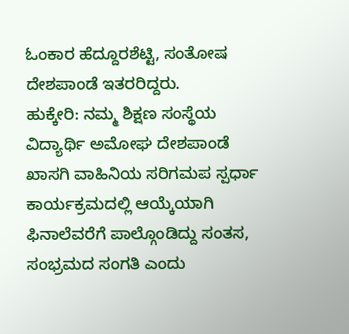ಓಂಕಾರ ಹೆದ್ದೂರಶೆಟ್ಟಿ, ಸಂತೋಷ ದೇಶಪಾಂಡೆ ಇತರರಿದ್ದರು.
ಹುಕ್ಕೇರಿ: ನಮ್ಮ ಶಿಕ್ಷಣ ಸಂಸ್ಥೆಯ ವಿದ್ಯಾರ್ಥಿ ಅಮೋಘ ದೇಶಪಾಂಡೆ ಖಾಸಗಿ ವಾಹಿನಿಯ ಸರಿಗಮಪ ಸ್ಪರ್ಧಾ ಕಾರ್ಯಕ್ರಮದಲ್ಲಿ ಆಯ್ಕೆಯಾಗಿ ಫಿನಾಲೆವರೆಗೆ ಪಾಲ್ಗೊಂಡಿದ್ದು ಸಂತಸ, ಸಂಭ್ರಮದ ಸಂಗತಿ ಎಂದು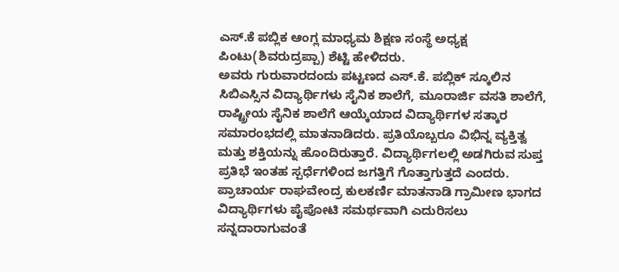ಎಸ್.ಕೆ ಪಬ್ಲಿಕ ಆಂಗ್ಲ ಮಾಧ್ಯಮ ಶಿಕ್ಷಣ ಸಂಸ್ಥೆ ಅಧ್ಯಕ್ಷ ಪಿಂಟು(ಶಿವರುದ್ರಪ್ಪಾ) ಶೆಟ್ಟಿ ಹೇಳಿದರು.
ಅವರು ಗುರುವಾರದಂದು ಪಟ್ಟಣದ ಎಸ್.ಕೆ. ಪಬ್ಲಿಕ್ ಸ್ಕೂಲಿನ ಸಿಬಿಎಸ್ಸಿನ ವಿದ್ಯಾರ್ಥಿಗಳು ಸೈನಿಕ ಶಾಲೆಗೆ, ಮೂರಾರ್ಜಿ ವಸತಿ ಶಾಲೆಗೆ, ರಾಷ್ಟ್ರೀಯ ಸೈನಿಕ ಶಾಲೆಗೆ ಆಯ್ಕೆಯಾದ ವಿದ್ಯಾರ್ಥಿಗಳ ಸತ್ಕಾರ ಸಮಾರಂಭದಲ್ಲಿ ಮಾತನಾಡಿದರು. ಪ್ರತಿಯೊಬ್ಬರೂ ವಿಭಿನ್ನ ವ್ಯಕ್ತಿತ್ವ ಮತ್ತು ಶಕ್ತಿಯನ್ನು ಹೊಂದಿರುತ್ತಾರೆ. ವಿದ್ಯಾರ್ಥಿಗಲಲ್ಲಿ ಅಡಗಿರುವ ಸುಪ್ತ ಪ್ರತಿಭೆ ಇಂತಹ ಸ್ಪರ್ಧೆಗಳಿಂದ ಜಗತ್ತಿಗೆ ಗೊತ್ತಾಗುತ್ತದೆ ಎಂದರು.
ಪ್ರಾಚಾರ್ಯ ರಾಘವೇಂದ್ರ ಕುಲಕರ್ಣಿ ಮಾತನಾಡಿ ಗ್ರಾಮೀಣ ಭಾಗದ ವಿದ್ಯಾರ್ಥಿಗಳು ಪೈಪೋಟಿ ಸಮರ್ಥವಾಗಿ ಎದುರಿಸಲು ಸನ್ನದಾರಾಗುವಂತೆ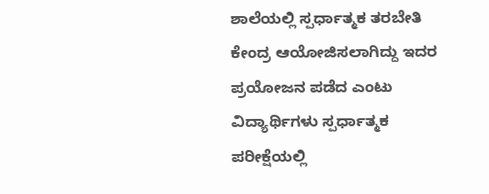ಶಾಲೆಯಲ್ಲಿ ಸ್ಪರ್ಧಾತ್ಮಕ ತರಬೇತಿ ಕೇಂದ್ರ ಆಯೋಜಿಸಲಾಗಿದ್ದು ಇದರ ಪ್ರಯೋಜನ ಪಡೆದ ಎಂಟು ವಿದ್ಯಾರ್ಥಿಗಳು ಸ್ಪರ್ಧಾತ್ಮಕ ಪರೀಕ್ಷೆಯಲ್ಲಿ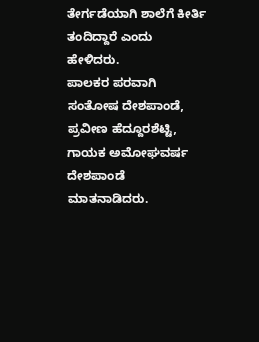ತೇರ್ಗಡೆಯಾಗಿ ಶಾಲೆಗೆ ಕೀರ್ತಿ ತಂದಿದ್ದಾರೆ ಎಂದು ಹೇಳಿದರು.
ಪಾಲಕರ ಪರವಾಗಿ ಸಂತೋಷ ದೇಶಪಾಂಡೆ, ಪ್ರವೀಣ ಹೆದ್ದೂರಶೆಟ್ಟಿ, ಗಾಯಕ ಅಮೋಘವರ್ಷ ದೇಶಪಾಂಡೆ ಮಾತನಾಡಿದರು.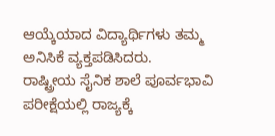ಆಯ್ಕೆಯಾದ ವಿದ್ಯಾರ್ಥಿಗಳು ತಮ್ಮ ಅನಿಸಿಕೆ ವ್ಯಕ್ತಪಡಿಸಿದರು.
ರಾಷ್ಟ್ರೀಯ ಸೈನಿಕ ಶಾಲೆ ಪೂರ್ವಭಾವಿ ಪರೀಕ್ಷೆಯಲ್ಲಿ ರಾಜ್ಯಕ್ಕೆ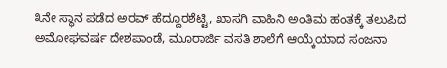೩ನೇ ಸ್ಥಾನ ಪಡೆದ ಅರವ್ ಹೆದ್ದೂರಶೆಟ್ಟಿ, ಖಾಸಗಿ ವಾಹಿನಿ ಅಂತಿಮ ಹಂತಕ್ಕೆ ತಲುಪಿದ ಅಮೋಘವರ್ಷ ದೇಶಪಾಂಡೆ, ಮೂರಾರ್ಜಿ ವಸತಿ ಶಾಲೆಗೆ ಆಯ್ಕೆಯಾದ ಸಂಜನಾ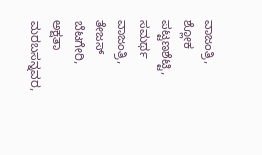ವಾಜಂತ್ರಿ, ಶ್ಲೋಕ ಪಟ್ಟಣಶೆಟ್ಟಿ, ಸಮರ್ಥ ವಾಜಂತ್ರಿ, ತೇಜಸ್ ಬೆಟಗೇರಿ, ಅಕ್ಷತಾ ಮರಬಸನ್ನವರ,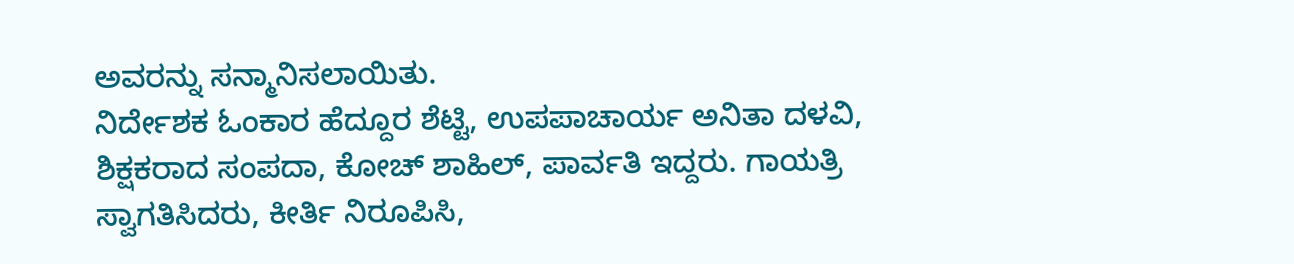ಅವರನ್ನು ಸನ್ಮಾನಿಸಲಾಯಿತು.
ನಿರ್ದೇಶಕ ಓಂಕಾರ ಹೆದ್ದೂರ ಶೆಟ್ಟಿ, ಉಪಪಾಚಾರ್ಯ ಅನಿತಾ ದಳವಿ, ಶಿಕ್ಷಕರಾದ ಸಂಪದಾ, ಕೋಚ್ ಶಾಹಿಲ್, ಪಾರ್ವತಿ ಇದ್ದರು. ಗಾಯತ್ರಿ ಸ್ವಾಗತಿಸಿದರು, ಕೀರ್ತಿ ನಿರೂಪಿಸಿ,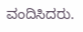ವಂದಿಸಿದರು.